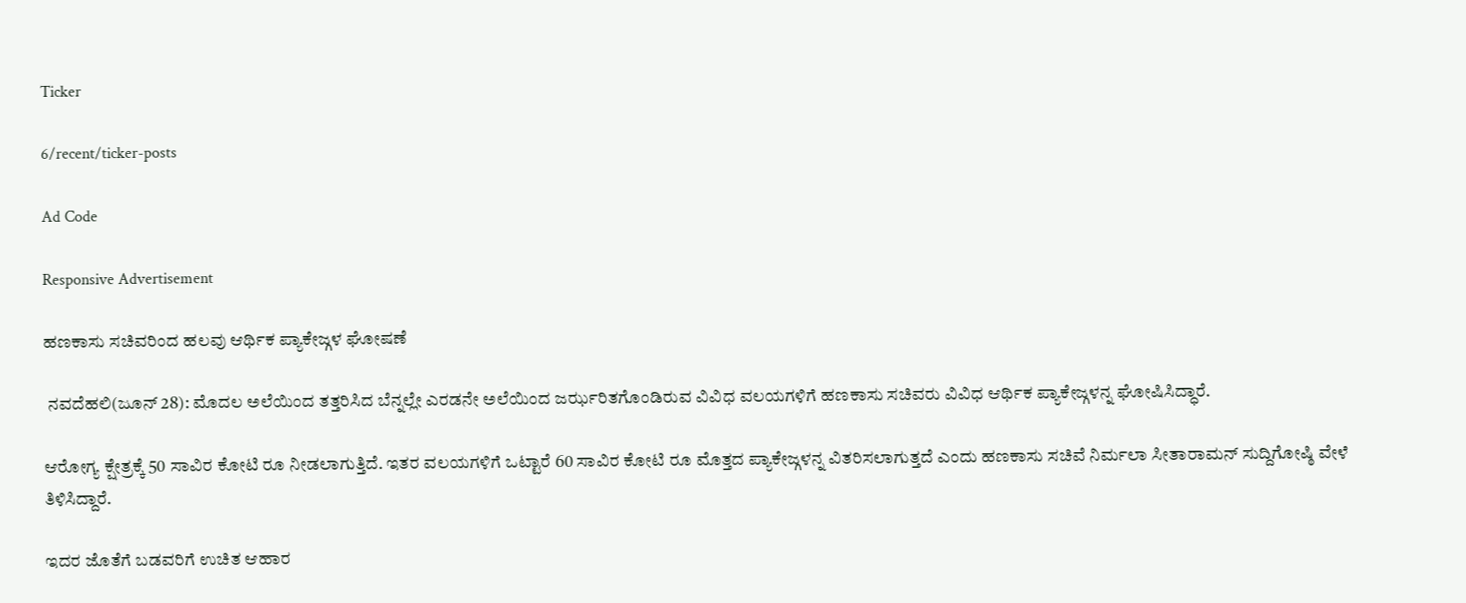Ticker

6/recent/ticker-posts

Ad Code

Responsive Advertisement

ಹಣಕಾಸು ಸಚಿವರಿಂದ ಹಲವು ಆರ್ಥಿಕ ಪ್ಯಾಕೇಜ್ಗಳ ಘೋಷಣೆ

 ನವದೆಹಲಿ(ಜೂನ್ 28): ಮೊದಲ ಅಲೆಯಿಂದ ತತ್ತರಿಸಿದ ಬೆನ್ನಲ್ಲೇ ಎರಡನೇ ಅಲೆಯಿಂದ ಜರ್ಝರಿತಗೊಂಡಿರುವ ವಿವಿಧ ವಲಯಗಳಿಗೆ ಹಣಕಾಸು ಸಚಿವರು ವಿವಿಧ ಆರ್ಥಿಕ ಪ್ಯಾಕೇಜ್ಗಳನ್ನ ಘೋಷಿಸಿದ್ಧಾರೆ.

ಆರೋಗ್ಯ ಕ್ಷೇತ್ರಕ್ಕೆ 50 ಸಾವಿರ ಕೋಟಿ ರೂ ನೀಡಲಾಗುತ್ತಿದೆ. ಇತರ ವಲಯಗಳಿಗೆ ಒಟ್ಟಾರೆ 60 ಸಾವಿರ ಕೋಟಿ ರೂ ಮೊತ್ತದ ಪ್ಯಾಕೇಜ್ಗಳನ್ನ ವಿತರಿಸಲಾಗುತ್ತದೆ ಎಂದು ಹಣಕಾಸು ಸಚಿವೆ ನಿರ್ಮಲಾ ಸೀತಾರಾಮನ್ ಸುದ್ದಿಗೋಷ್ಠಿ ವೇಳೆ ತಿಳಿಸಿದ್ದಾರೆ.

ಇದರ ಜೊತೆಗೆ ಬಡವರಿಗೆ ಉಚಿತ ಆಹಾರ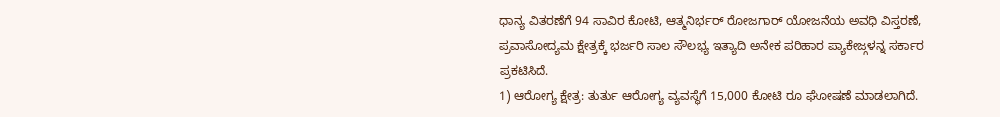ಧಾನ್ಯ ವಿತರಣೆಗೆ 94 ಸಾವಿರ ಕೋಟಿ, ಆತ್ಮನಿರ್ಭರ್ ರೋಜಗಾರ್ ಯೋಜನೆಯ ಅವಧಿ ವಿಸ್ತರಣೆ, ಪ್ರವಾಸೋದ್ಯಮ ಕ್ಷೇತ್ರಕ್ಕೆ ಭರ್ಜರಿ ಸಾಲ ಸೌಲಭ್ಯ ಇತ್ಯಾದಿ ಅನೇಕ ಪರಿಹಾರ ಪ್ಯಾಕೇಜ್ಗಳನ್ನ ಸರ್ಕಾರ ಪ್ರಕಟಿಸಿದೆ.
1) ಆರೋಗ್ಯ ಕ್ಷೇತ್ರ: ತುರ್ತು ಆರೋಗ್ಯ ವ್ಯವಸ್ಥೆಗೆ 15,000 ಕೋಟಿ ರೂ ಘೋಷಣೆ ಮಾಡಲಾಗಿದೆ.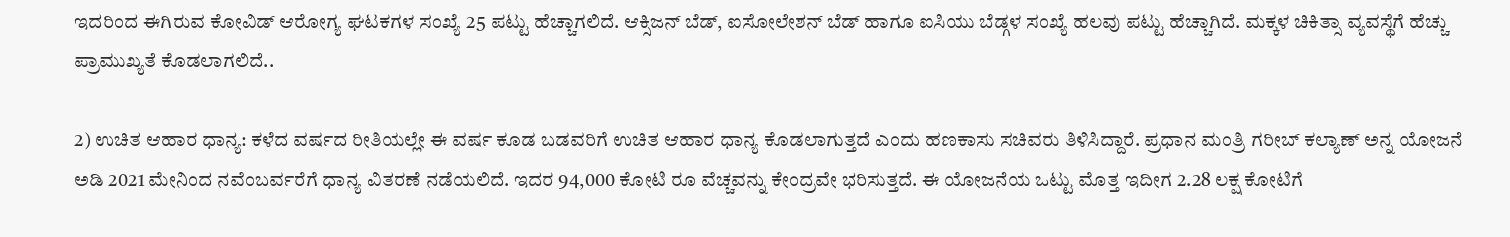ಇದರಿಂದ ಈಗಿರುವ ಕೋವಿಡ್ ಆರೋಗ್ಯ ಘಟಕಗಳ ಸಂಖ್ಯೆ 25 ಪಟ್ಟು ಹೆಚ್ಚಾಗಲಿದೆ. ಆಕ್ಸಿಜನ್ ಬೆಡ್, ಐಸೋಲೇಶನ್ ಬೆಡ್ ಹಾಗೂ ಐಸಿಯು ಬೆಡ್ಗಳ ಸಂಖ್ಯೆ ಹಲವು ಪಟ್ಟು ಹೆಚ್ಚಾಗಿದೆ. ಮಕ್ಕಳ ಚಿಕಿತ್ಸಾ ವ್ಯವಸ್ಥೆಗೆ ಹೆಚ್ಚು ಪ್ರಾಮುಖ್ಯತೆ ಕೊಡಲಾಗಲಿದೆ..

2) ಉಚಿತ ಆಹಾರ ಧಾನ್ಯ: ಕಳೆದ ವರ್ಷದ ರೀತಿಯಲ್ಲೇ ಈ ವರ್ಷ ಕೂಡ ಬಡವರಿಗೆ ಉಚಿತ ಆಹಾರ ಧಾನ್ಯ ಕೊಡಲಾಗುತ್ತದೆ ಎಂದು ಹಣಕಾಸು ಸಚಿವರು ತಿಳಿಸಿದ್ದಾರೆ. ಪ್ರಧಾನ ಮಂತ್ರಿ ಗರೀಬ್ ಕಲ್ಯಾಣ್ ಅನ್ನ ಯೋಜನೆ ಅಡಿ 2021 ಮೇನಿಂದ ನವೆಂಬರ್ವರೆಗೆ ಧಾನ್ಯ ವಿತರಣೆ ನಡೆಯಲಿದೆ. ಇದರ 94,000 ಕೋಟಿ ರೂ ವೆಚ್ಚವನ್ನು ಕೇಂದ್ರವೇ ಭರಿಸುತ್ತದೆ. ಈ ಯೋಜನೆಯ ಒಟ್ಟು ಮೊತ್ತ ಇದೀಗ 2.28 ಲಕ್ಷ ಕೋಟಿಗೆ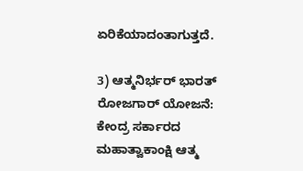ಏರಿಕೆಯಾದಂತಾಗುತ್ತದೆ.

3) ಆತ್ಮನಿರ್ಭರ್ ಭಾರತ್ ರೋಜಗಾರ್ ಯೋಜನೆ: ಕೇಂದ್ರ ಸರ್ಕಾರದ ಮಹಾತ್ವಾಕಾಂಕ್ಷಿ ಆತ್ಮ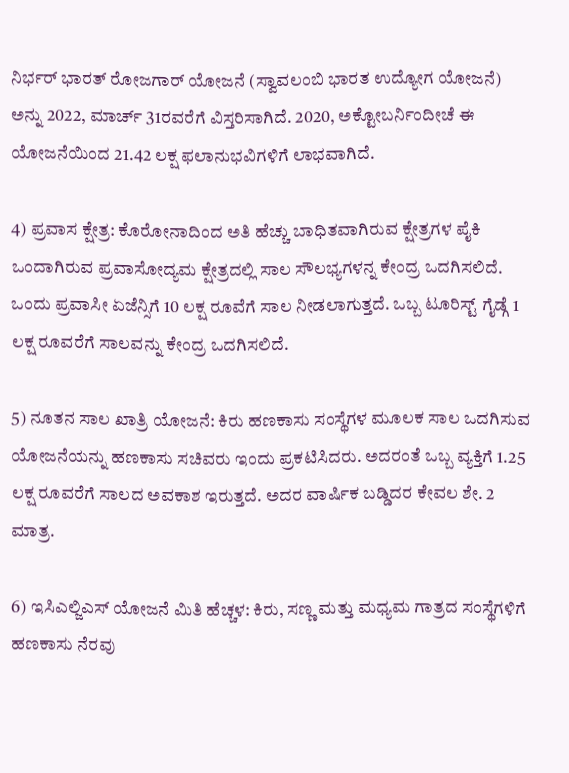ನಿರ್ಭರ್ ಭಾರತ್ ರೋಜಗಾರ್ ಯೋಜನೆ (ಸ್ವಾವಲಂಬಿ ಭಾರತ ಉದ್ಯೋಗ ಯೋಜನೆ) ಅನ್ನು 2022, ಮಾರ್ಚ್ 31ರವರೆಗೆ ವಿಸ್ತರಿಸಾಗಿದೆ. 2020, ಅಕ್ಟೋಬರ್ನಿಂದೀಚೆ ಈ ಯೋಜನೆಯಿಂದ 21.42 ಲಕ್ಷ ಫಲಾನುಭವಿಗಳಿಗೆ ಲಾಭವಾಗಿದೆ.

4) ಪ್ರವಾಸ ಕ್ಷೇತ್ರ: ಕೊರೋನಾದಿಂದ ಅತಿ ಹೆಚ್ಚು ಬಾಧಿತವಾಗಿರುವ ಕ್ಷೇತ್ರಗಳ ಪೈಕಿ ಒಂದಾಗಿರುವ ಪ್ರವಾಸೋದ್ಯಮ ಕ್ಷೇತ್ರದಲ್ಲಿ ಸಾಲ ಸೌಲಭ್ಯಗಳನ್ನ ಕೇಂದ್ರ ಒದಗಿಸಲಿದೆ. ಒಂದು ಪ್ರವಾಸೀ ಏಜೆನ್ಸಿಗೆ 10 ಲಕ್ಷ ರೂವೆಗೆ ಸಾಲ ನೀಡಲಾಗುತ್ತದೆ. ಒಬ್ಬ ಟೂರಿಸ್ಟ್ ಗೈಡ್ಗೆ 1 ಲಕ್ಷ ರೂವರೆಗೆ ಸಾಲವನ್ನು ಕೇಂದ್ರ ಒದಗಿಸಲಿದೆ.

5) ನೂತನ ಸಾಲ ಖಾತ್ರಿ ಯೋಜನೆ: ಕಿರು ಹಣಕಾಸು ಸಂಸ್ಥೆಗಳ ಮೂಲಕ ಸಾಲ ಒದಗಿಸುವ ಯೋಜನೆಯನ್ನು ಹಣಕಾಸು ಸಚಿವರು ಇಂದು ಪ್ರಕಟಿಸಿದರು. ಅದರಂತೆ ಒಬ್ಬ ವ್ಯಕ್ತಿಗೆ 1.25 ಲಕ್ಷ ರೂವರೆಗೆ ಸಾಲದ ಅವಕಾಶ ಇರುತ್ತದೆ. ಅದರ ವಾರ್ಷಿಕ ಬಡ್ಡಿದರ ಕೇವಲ ಶೇ. 2 ಮಾತ್ರ.

6) ಇಸಿಎಲ್ಜಿಎಸ್ ಯೋಜನೆ ಮಿತಿ ಹೆಚ್ಚಳ: ಕಿರು, ಸಣ್ಣ ಮತ್ತು ಮಧ್ಯಮ ಗಾತ್ರದ ಸಂಸ್ಥೆಗಳಿಗೆ ಹಣಕಾಸು ನೆರವು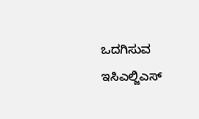ಒದಗಿಸುವ ಇಸಿಎಲ್ಜಿಎಸ್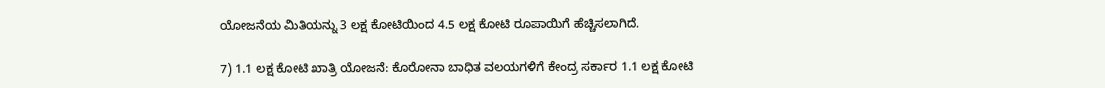ಯೋಜನೆಯ ಮಿತಿಯನ್ನು 3 ಲಕ್ಷ ಕೋಟಿಯಿಂದ 4.5 ಲಕ್ಷ ಕೋಟಿ ರೂಪಾಯಿಗೆ ಹೆಚ್ಚಿಸಲಾಗಿದೆ.

7) 1.1 ಲಕ್ಷ ಕೋಟಿ ಖಾತ್ರಿ ಯೋಜನೆ: ಕೊರೋನಾ ಬಾಧಿತ ವಲಯಗಳಿಗೆ ಕೇಂದ್ರ ಸರ್ಕಾರ 1.1 ಲಕ್ಷ ಕೋಟಿ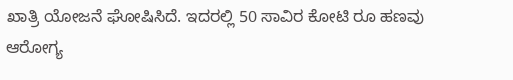ಖಾತ್ರಿ ಯೋಜನೆ ಘೋಷಿಸಿದೆ. ಇದರಲ್ಲಿ 50 ಸಾವಿರ ಕೋಟಿ ರೂ ಹಣವು ಆರೋಗ್ಯ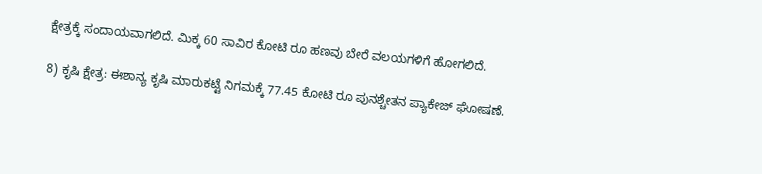ಕ್ಷೇತ್ರಕ್ಕೆ ಸಂದಾಯವಾಗಲಿದೆ. ಮಿಕ್ಕ 60 ಸಾವಿರ ಕೋಟಿ ರೂ ಹಣವು ಬೇರೆ ವಲಯಗಳಿಗೆ ಹೋಗಲಿದೆ.

8) ಕೃಷಿ ಕ್ಷೇತ್ರ: ಈಶಾನ್ಯ ಕೃಷಿ ಮಾರುಕಟ್ಟೆ ನಿಗಮಕ್ಕೆ 77.45 ಕೋಟಿ ರೂ ಪುನಶ್ಚೇತನ ಪ್ಯಾಕೇಜ್ ಘೋಷಣೆ.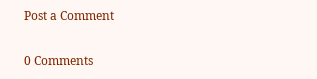Post a Comment

0 Comments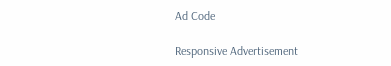Ad Code

Responsive Advertisement